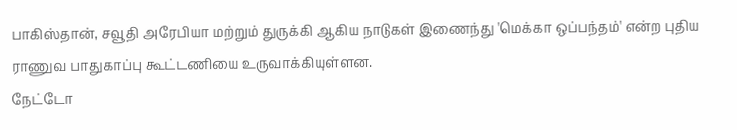பாகிஸ்தான், சவூதி அரேபியா மற்றும் துருக்கி ஆகிய நாடுகள் இணைந்து 'மெக்கா ஒப்பந்தம்' என்ற புதிய ராணுவ பாதுகாப்பு கூட்டணியை உருவாக்கியுள்ளன.
நேட்டோ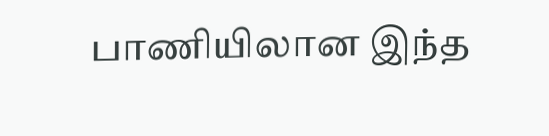பாணியிலான இந்த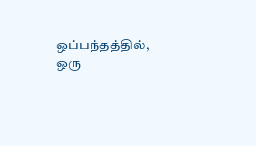ஒப்பந்தத்தில், ஒரு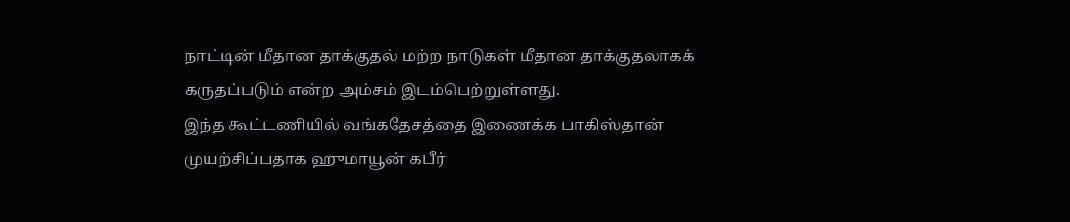நாட்டின் மீதான தாக்குதல் மற்ற நாடுகள் மீதான தாக்குதலாகக் கருதப்படும் என்ற அம்சம் இடம்பெற்றுள்ளது.
இந்த கூட்டணியில் வங்கதேசத்தை இணைக்க பாகிஸ்தான் முயற்சிப்பதாக ஹுமாயூன் கபீர்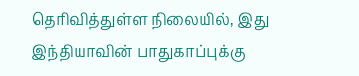தெரிவித்துள்ள நிலையில், இது இந்தியாவின் பாதுகாப்புக்கு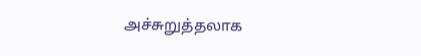அச்சுறுத்தலாக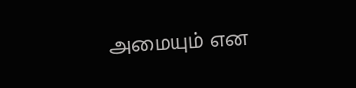அமையும் என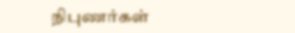நிபுணர்கள்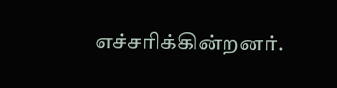எச்சரிக்கின்றனர்.